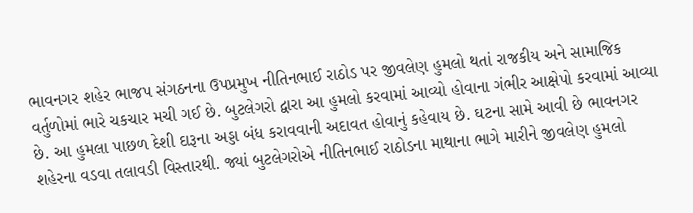ભાવનગર શહેર ભાજપ સંગઠનના ઉપપ્રમુખ નીતિનભાઈ રાઠોડ પર જીવલેણ હુમલો થતાં રાજકીય અને સામાજિક વર્તુળોમાં ભારે ચકચાર મચી ગઈ છે. બુટલેગરો દ્વારા આ હુમલો કરવામાં આવ્યો હોવાના ગંભીર આક્ષેપો કરવામાં આવ્યા છે. આ હુમલા પાછળ દેશી દારૂના અડ્ડા બંધ કરાવવાની અદાવત હોવાનું કહેવાય છે. ઘટના સામે આવી છે ભાવનગર શહેરના વડવા તલાવડી વિસ્તારથી. જ્યાં બુટલેગરોએ નીતિનભાઈ રાઠોડના માથાના ભાગે મારીને જીવલેણ હુમલો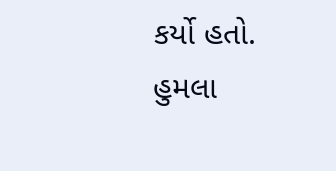કર્યો હતો.
હુમલા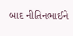બાદ નીતિનભાઈને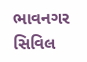ભાવનગર સિવિલ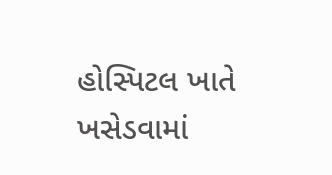હોસ્પિટલ ખાતે ખસેડવામાં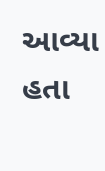આવ્યા હતા